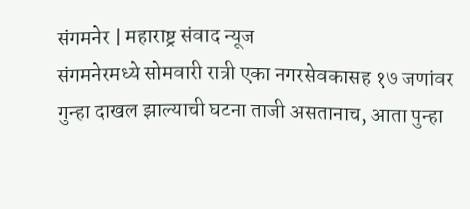संगमनेर | महाराष्ट्र संवाद न्यूज
संगमनेरमध्ये सोमवारी रात्री एका नगरसेवकासह १७ जणांवर गुन्हा दाखल झाल्याची घटना ताजी असतानाच, आता पुन्हा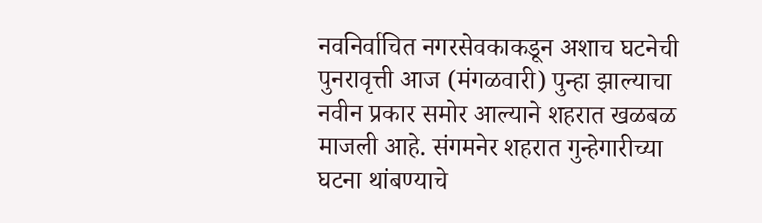नवनिर्वाचित नगरसेवकाकडून अशाच घटनेची पुनरावृत्ती आज (मंगळवारी) पुन्हा झाल्याचा नवीन प्रकार समोर आल्याने शहरात खळबळ माजली आहे. संगमनेर शहरात गुन्हेगारीच्या घटना थांबण्याचे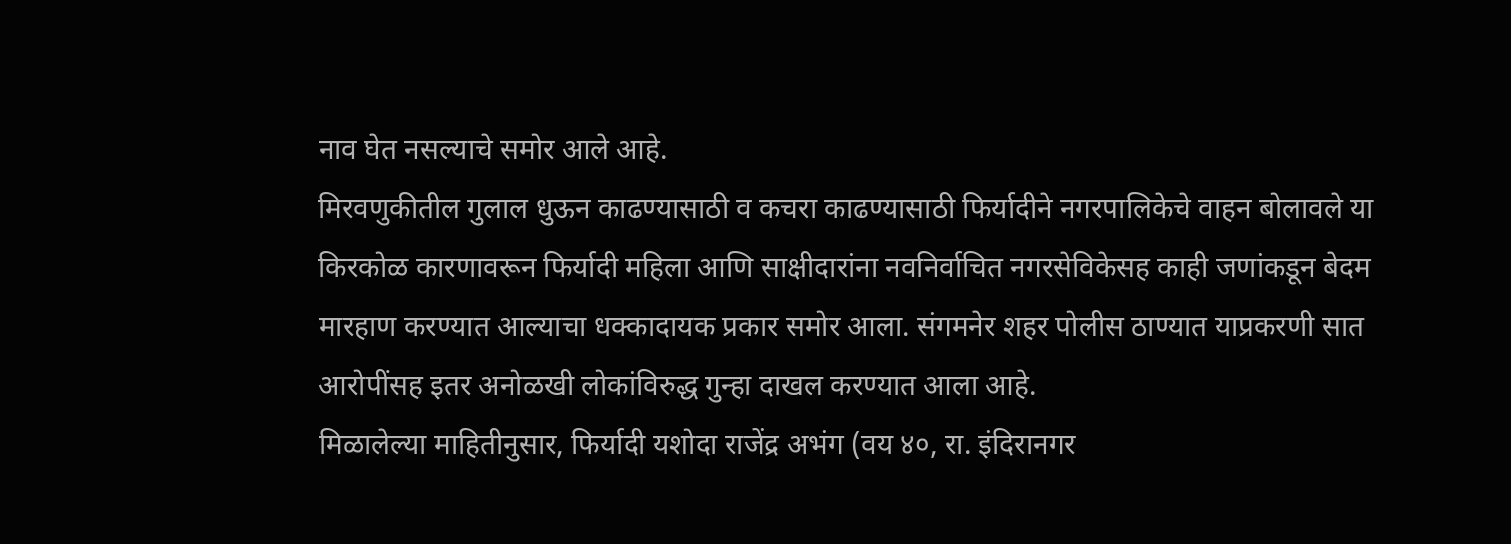नाव घेत नसल्याचे समोर आले आहे.
मिरवणुकीतील गुलाल धुऊन काढण्यासाठी व कचरा काढण्यासाठी फिर्यादीने नगरपालिकेचे वाहन बोलावले या किरकोळ कारणावरून फिर्यादी महिला आणि साक्षीदारांना नवनिर्वाचित नगरसेविकेसह काही जणांकडून बेदम मारहाण करण्यात आल्याचा धक्कादायक प्रकार समोर आला. संगमनेर शहर पोलीस ठाण्यात याप्रकरणी सात आरोपींसह इतर अनोळखी लोकांविरुद्ध गुन्हा दाखल करण्यात आला आहे.
मिळालेल्या माहितीनुसार, फिर्यादी यशोदा राजेंद्र अभंग (वय ४०, रा. इंदिरानगर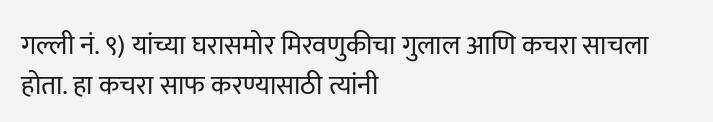गल्ली नं. ९) यांच्या घरासमोर मिरवणुकीचा गुलाल आणि कचरा साचला होता. हा कचरा साफ करण्यासाठी त्यांनी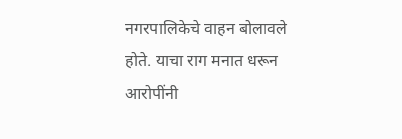नगरपालिकेचे वाहन बोलावले होते. याचा राग मनात धरून आरोपींनी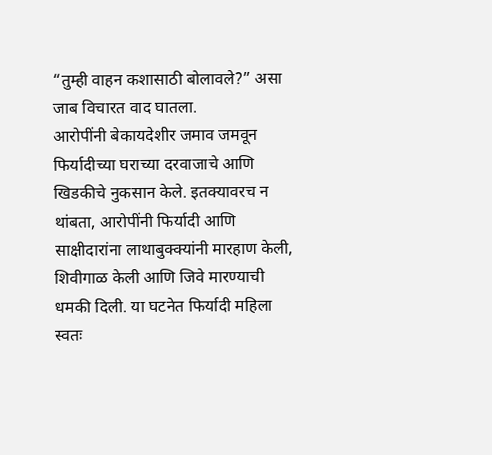“तुम्ही वाहन कशासाठी बोलावले?” असा जाब विचारत वाद घातला.
आरोपींनी बेकायदेशीर जमाव जमवून फिर्यादीच्या घराच्या दरवाजाचे आणि खिडकीचे नुकसान केले. इतक्यावरच न थांबता, आरोपींनी फिर्यादी आणि साक्षीदारांना लाथाबुक्क्यांनी मारहाण केली, शिवीगाळ केली आणि जिवे मारण्याची धमकी दिली. या घटनेत फिर्यादी महिला स्वतः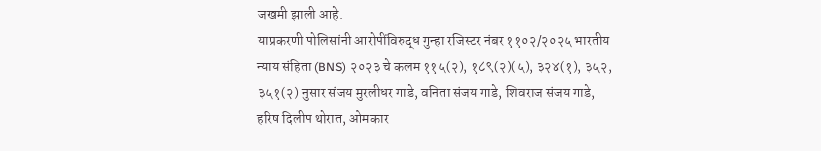जखमी झाली आहे.
याप्रकरणी पोलिसांनी आरोपींविरुद्ध गुन्हा रजिस्टर नंबर ११०२/२०२५ भारतीय न्याय संहिता (BNS) २०२३ चे कलम ११५(२), १८९(२)(५), ३२४(१), ३५२, ३५१(२) नुसार संजय मुरलीधर गाडे, वनिता संजय गाडे, शिवराज संजय गाडे, हरिष दिलीप थोरात, ओमकार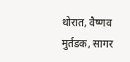थोरात, वैष्णव मुर्तडक, सागर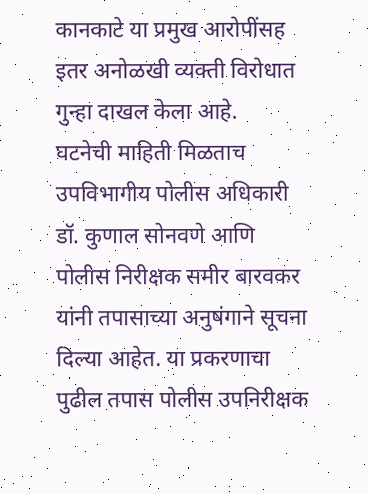कानकाटे या प्रमुख आरोपींसह इतर अनोळखी व्यक्ती विरोधात गुन्हा दाखल केला आहे.
घटनेची माहिती मिळताच उपविभागीय पोलीस अधिकारी डॉ. कुणाल सोनवणे आणि पोलीस निरीक्षक समीर बारवकर यांनी तपासाच्या अनुषंगाने सूचना दिल्या आहेत. या प्रकरणाचा पुढील तपास पोलीस उपनिरीक्षक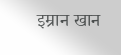इम्रान खान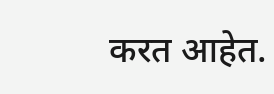करत आहेत.